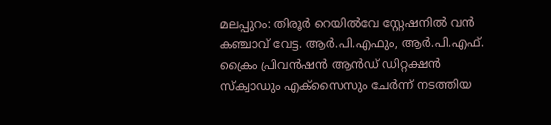മലപ്പുറം: തിരൂർ റെയിൽവേ സ്റ്റേഷനിൽ വൻ കഞ്ചാവ് വേട്ട. ആർ.പി.എഫും, ആർ.പി.എഫ്. ക്രൈം പ്രിവൻഷൻ ആൻഡ് ഡിറ്റക്ഷൻ സ്ക്വാഡും എക്സൈസും ചേർന്ന് നടത്തിയ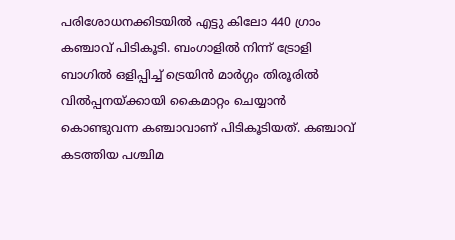പരിശോധനക്കിടയിൽ എട്ടു കിലോ 440 ഗ്രാം കഞ്ചാവ് പിടികൂടി. ബംഗാളിൽ നിന്ന് ട്രോളി ബാഗിൽ ഒളിപ്പിച്ച് ട്രെയിൻ മാർഗ്ഗം തിരൂരിൽ വിൽപ്പനയ്ക്കായി കൈമാറ്റം ചെയ്യാൻ കൊണ്ടുവന്ന കഞ്ചാവാണ് പിടികൂടിയത്. കഞ്ചാവ് കടത്തിയ പശ്ചിമ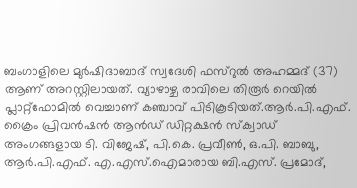ബംഗാളിലെ മുർഷിദാബാദ് സ്വദേശി ഫസ്റുൽ അഹമ്മദ് (37) ആണ് അറസ്റ്റിലായത്. വ്യാഴാഴ്ച രാവിലെ തിരൂർ റെയിൽ പ്ലാറ്റ്ഫോമിൽ വെച്ചാണ് കഞ്ചാവ് പിടികൂടിയത്.ആർ.പി.എഫ്. ക്രൈം പ്രിവൻഷൻ ആൻഡ് ഡിറ്റക്ഷൻ സ്ക്വാഡ് അംഗങ്ങളായ ടി. വിജേഷ്, പി.കെ. പ്രവീൺ, ഒ.പി. ബാബു, ആർ.പി.എഫ്. എ.എസ്.ഐമാരായ ബി.എസ്. പ്രമോദ്,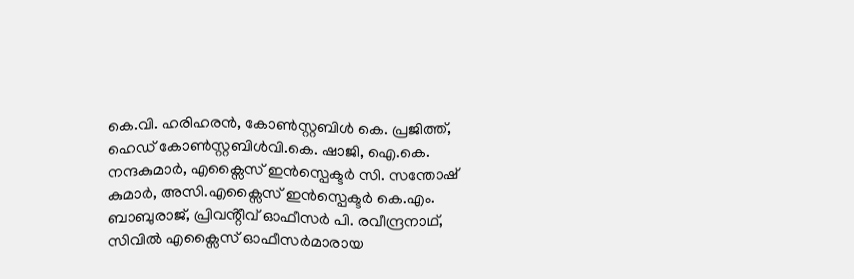കെ.വി. ഹരിഹരൻ, കോൺസ്റ്റബിൾ കെ. പ്രജിത്ത്, ഹെഡ് കോൺസ്റ്റബിൾവി.കെ. ഷാജി, ഐ.കെ. നന്ദകുമാർ, എക്സൈസ് ഇൻസ്പെക്ടർ സി. സന്തോഷ് കുമാർ, അസി.എക്സൈസ് ഇൻസ്പെക്ടർ കെ.എം. ബാബുരാജ്, പ്രിവൻ്റീവ് ഓഫീസർ പി. രവീന്ദ്രനാഥ്, സിവിൽ എക്സൈസ് ഓഫീസർമാരായ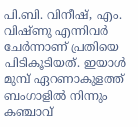പി.ബി. വിനീഷ്, എം. വിഷ്ണു എന്നിവർ ചേർന്നാണ് പ്രതിയെ പിടികൂടിയത്. ഇയാൾ മുമ്പ് ഏറണാകുളത്ത് ബംഗാളിൽ നിന്നും കഞ്ചാവ്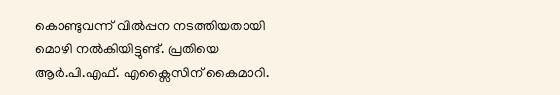കൊണ്ടുവന്ന് വിൽപ്പന നടത്തിയതായി മൊഴി നൽകിയിട്ടുണ്ട്. പ്രതിയെ ആർ.പി.എഫ്. എക്സൈസിന് കൈമാറി.